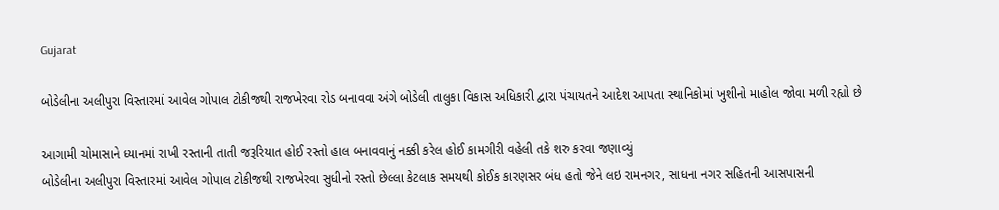Gujarat

બોડેલીના અલીપુરા વિસ્તારમાં આવેલ ગોપાલ ટોકીજથી રાજખેરવા રોડ બનાવવા અંગે બોડેલી તાલુકા વિકાસ અધિકારી દ્વારા પંચાયતને આદેશ આપતા સ્થાનિકોમાં ખુશીનો માહોલ જોવા મળી રહ્યો છે

આગામી ચોમાસાને ધ્યાનમાં રાખી રસ્તાની તાતી જરૂરિયાત હોઈ રસ્તો હાલ બનાવવાનું નક્કી કરેલ હોઈ કામગીરી વહેલી તકે શરુ કરવા જણાવ્યું
બોડેલીના અલીપુરા વિસ્તારમાં આવેલ ગોપાલ ટોકીજથી રાજખેરવા સુધીનો રસ્તો છેલ્લા કેટલાક સમયથી કોઈક કારણસર બંધ હતો જેને લઇ રામનગર, સાધના નગર સહિતની આસપાસની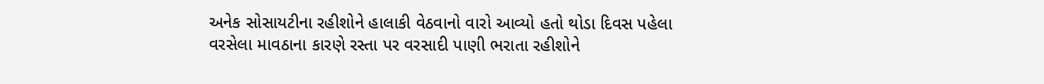અનેક સોસાયટીના રહીશોને હાલાકી વેઠવાનો વારો આવ્યો હતો થોડા દિવસ પહેલા વરસેલા માવઠાના કારણે રસ્તા પર વરસાદી પાણી ભરાતા રહીશોને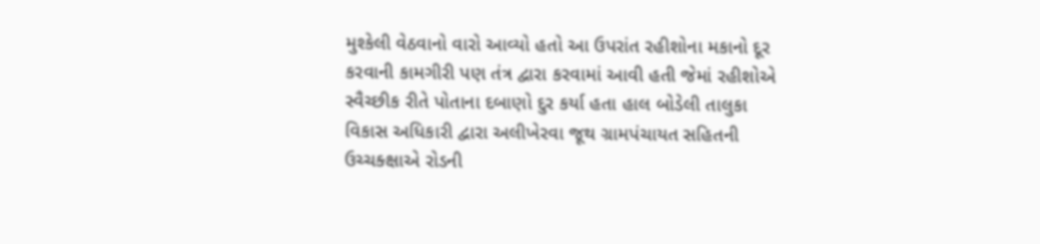મુશ્કેલી વેઠવાનો વારો આવ્યો હતો આ ઉપરાંત રહીશોના મકાનો દૂર કરવાની કામગીરી પણ તંત્ર દ્વારા કરવામાં આવી હતી જેમાં રહીશોએ સ્વૈચ્છીક રીતે પોતાના દબાણો દુર કર્યા હતા હાલ બોડેલી તાલુકા વિકાસ અધિકારી દ્વારા અલીખેરવા જૂથ ગ્રામપંચાયત સહિતની ઉચ્ચક્ક્ષાએ રોડની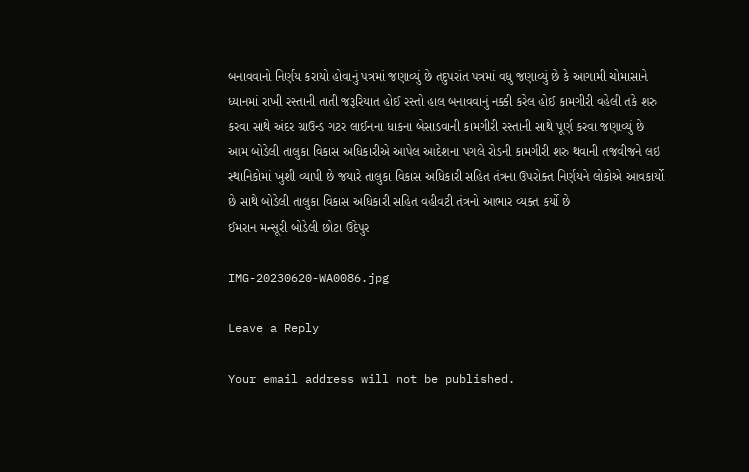બનાવવાનો નિર્ણય કરાયો હોવાનું પત્રમાં જણાવ્યું છે તદુપરાંત પત્રમાં વધુ જણાવ્યું છે કે આગામી ચોમાસાને ધ્યાનમાં રાખી રસ્તાની તાતી જરૂરિયાત હોઈ રસ્તો હાલ બનાવવાનું નક્કી કરેલ હોઈ કામગીરી વહેલી તકે શરુ કરવા સાથે અંદર ગ્રાઉન્ડ ગટર લાઈનના ધાકના બેસાડવાની કામગીરી રસ્તાની સાથે પૂર્ણ કરવા જણાવ્યું છે આમ બોડેલી તાલુકા વિકાસ અધિકારીએ આપેલ આદેશના પગલે રોડની કામગીરી શરુ થવાની તજવીજને લઇ સ્થાનિકોમાં ખુશી વ્યાપી છે જયારે તાલુકા વિકાસ અધિકારી સહિત તંત્રના ઉપરોક્ત નિર્ણયને લોકોએ આવકાર્યો છે સાથે બોડેલી તાલુકા વિકાસ અધિકારી સહિત વહીવટી તંત્રનો આભાર વ્યક્ત કર્યો છે
ઈમરાન મન્સૂરી બોડેલી છોટા ઉદેપુર

IMG-20230620-WA0086.jpg

Leave a Reply

Your email address will not be published.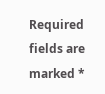Required fields are marked *